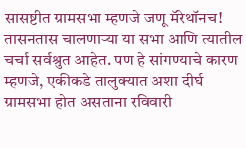सासष्टीत ग्रामसभा म्हणजे जणू मॅरेथॉनच! तासनतास चालणाऱ्या या सभा आणि त्यातील चर्चा सर्वश्रुत आहेत. पण हे सांगण्याचे कारण म्हणजे, एकीकडे तालुक्यात अशा दीर्घ ग्रामसभा होत असताना रविवारी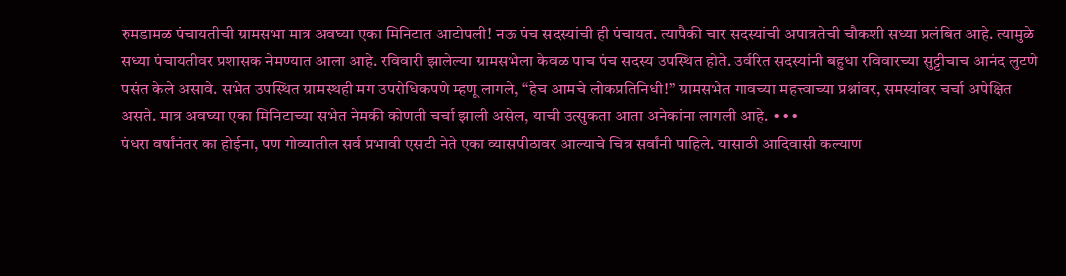रुमडामळ पंचायतीची ग्रामसभा मात्र अवघ्या एका मिनिटात आटोपली! नऊ पंच सदस्यांची ही पंचायत. त्यापैकी चार सदस्यांची अपात्रतेची चौकशी सध्या प्रलंबित आहे. त्यामुळे सध्या पंचायतीवर प्रशासक नेमण्यात आला आहे. रविवारी झालेल्या ग्रामसभेला केवळ पाच पंच सदस्य उपस्थित होते. उर्वरित सदस्यांनी बहुधा रविवारच्या सुट्टीचाच आनंद लुटणे पसंत केले असावे. सभेत उपस्थित ग्रामस्थही मग उपरोधिकपणे म्हणू लागले, “हेच आमचे लोकप्रतिनिधी!” ग्रामसभेत गावच्या महत्त्वाच्या प्रश्नांवर, समस्यांवर चर्चा अपेक्षित असते. मात्र अवघ्या एका मिनिटाच्या सभेत नेमकी कोणती चर्चा झाली असेल, याची उत्सुकता आता अनेकांना लागली आहे. ∙∙∙
पंधरा वर्षांनंतर का होईना, पण गोव्यातील सर्व प्रभावी एसटी नेते एका व्यासपीठावर आल्याचे चित्र सर्वांनी पाहिले. यासाठी आदिवासी कल्याण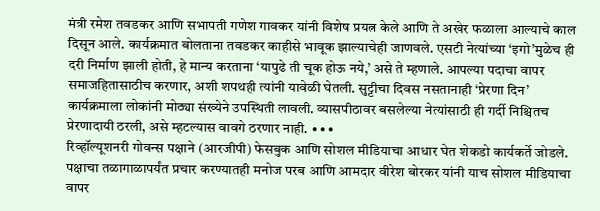मंत्री रमेश तवडकर आणि सभापती गणेश गावकर यांनी विशेष प्रयत्न केले आणि ते अखेर फळाला आल्याचे काल दिसून आले. कार्यक्रमात बोलताना तवडकर काहीसे भावूक झाल्याचेही जाणवले. एसटी नेत्यांच्या ‘इगो’मुळेच ही दरी निर्माण झाली होती, हे मान्य करताना ‘यापुढे ती चूक होऊ नये,’ असे ते म्हणाले. आपल्या पदाचा वापर समाजहितासाठीच करणार, अशी शपथही त्यांनी यावेळी घेतली. सुट्टीचा दिवस नसतानाही ‘प्रेरणा दिन’ कार्यक्रमाला लोकांनी मोठ्या संख्येने उपस्थिती लावली. व्यासपीठावर बसलेल्या नेत्यांसाठी ही गर्दी निश्चितच प्रेरणादायी ठरली, असे म्हटल्यास वावगे ठरणार नाही. ∙∙∙
रिव्हॉल्यूशनरी गोवन्स पक्षाने (आरजीपी) फेसबुक आणि सोशल मीडियाचा आधार घेत शेकडो कार्यकर्ते जोडले. पक्षाचा तळागाळापर्यंत प्रचार करण्यातही मनोज परब आणि आमदार वीरेश बोरकर यांनी याच सोशल मीडियाचा वापर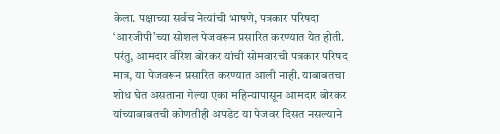केला. पक्षाच्या सर्वच नेत्यांची भाषणे, पत्रकार परिषदा ‘आरजीपी’च्या सोशल पेजवरून प्रसारित करण्यात येत होती. परंतु, आमदार वीरेश बोरकर यांची सोमवारची पत्रकार परिषद मात्र, या पेजवरून प्रसारित करण्यात आली नाही. याबाबतचा शोध घेत असताना गेल्या एका महिन्यापासून आमदार बोरकर यांच्याबाबतची कोणतीही अपडेट या पेजवर दिसत नसल्याने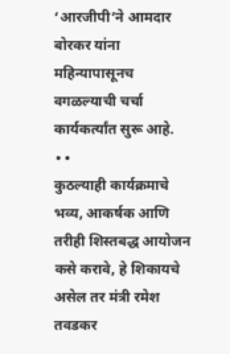‘आरजीपी’ने आमदार बोरकर यांना महिन्यापासूनच वगळल्याची चर्चा कार्यकर्त्यांत सुरू आहे. ∙∙
कुठल्याही कार्यक्रमाचे भव्य, आकर्षक आणि तरीही शिस्तबद्ध आयोजन कसे करावे, हे शिकायचे असेल तर मंत्री रमेश तवडकर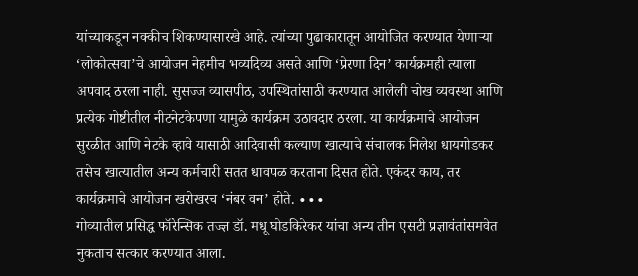यांच्याकडून नक्कीच शिकण्यासारखे आहे. त्यांच्या पुढाकारातून आयोजित करण्यात येणाऱ्या ‘लोकोत्सवा’चे आयोजन नेहमीच भव्यदिव्य असते आणि ‘प्रेरणा दिन’ कार्यक्रमही त्याला अपवाद ठरला नाही. सुसज्ज व्यासपीठ, उपस्थितांसाठी करण्यात आलेली चोख व्यवस्था आणि प्रत्येक गोष्टीतील नीटनेटकेपणा यामुळे कार्यक्रम उठावदार ठरला. या कार्यक्रमाचे आयोजन सुरळीत आणि नेटके व्हावे यासाठी आदिवासी कल्याण खात्याचे संचालक निलेश धायगोडकर तसेच खात्यातील अन्य कर्मचारी सतत धावपळ करताना दिसत होते. एकंदर काय, तर कार्यक्रमाचे आयोजन खरोखरच ‘नंबर वन’ होते. ∙∙∙
गोव्यातील प्रसिद्ध फॉरेन्सिक तज्ज्ञ डॉ. मधू घोडकिरेकर यांचा अन्य तीन एसटी प्रज्ञावंतांसमवेत नुकताच सत्कार करण्यात आला.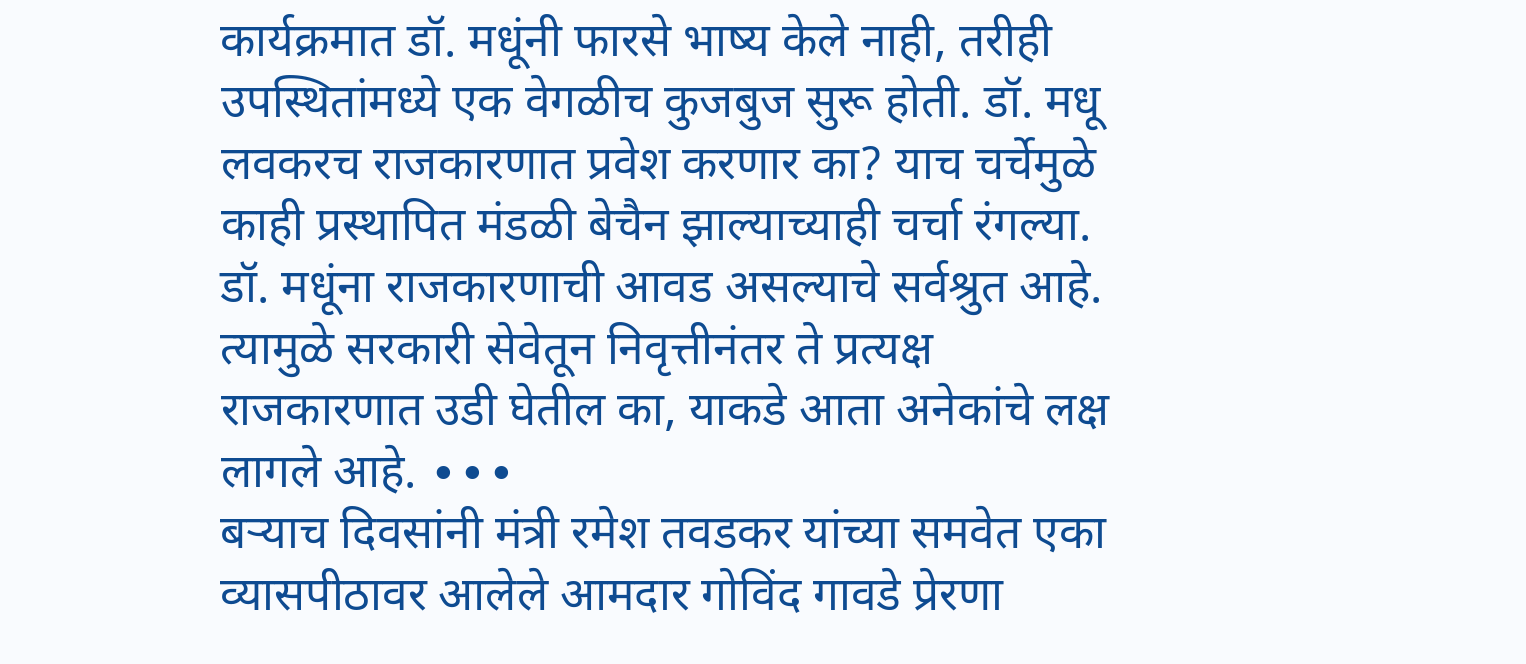कार्यक्रमात डॉ. मधूंनी फारसे भाष्य केले नाही, तरीही उपस्थितांमध्ये एक वेगळीच कुजबुज सुरू होती. डॉ. मधू लवकरच राजकारणात प्रवेश करणार का? याच चर्चेमुळे काही प्रस्थापित मंडळी बेचैन झाल्याच्याही चर्चा रंगल्या. डॉ. मधूंना राजकारणाची आवड असल्याचे सर्वश्रुत आहे. त्यामुळे सरकारी सेवेतून निवृत्तीनंतर ते प्रत्यक्ष राजकारणात उडी घेतील का, याकडे आता अनेकांचे लक्ष लागले आहे. ∙∙∙
बऱ्याच दिवसांनी मंत्री रमेश तवडकर यांच्या समवेत एका व्यासपीठावर आलेले आमदार गोविंद गावडे प्रेरणा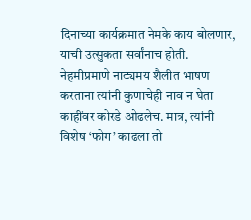दिनाच्या कार्यक्रमात नेमके काय बोलणार, याची उत्सुकता सर्वांनाच होती. नेहमीप्रमाणे नाट्यमय शैलीत भाषण करताना त्यांनी कुणाचेही नाव न घेता काहींवर कोरडे ओढलेच. मात्र, त्यांनी विशेष ‘फोग’ काढला तो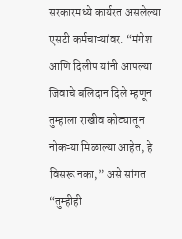सरकारमध्ये कार्यरत असलेल्या एसटी कर्मचाऱ्यांवर. “मंगेश आणि दिलीप यांनी आपल्या जिवाचे बलिदान दिले म्हणून तुम्हाला राखीव कोट्यातून नोकऱ्या मिळाल्या आहेत, हे विसरू नका,” असे सांगत “तुम्हीही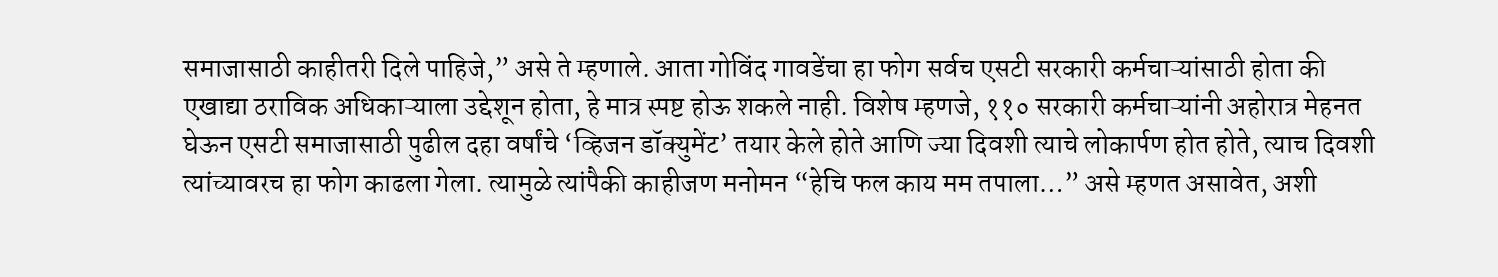समाजासाठी काहीतरी दिले पाहिजे,” असे ते म्हणाले. आता गोविंद गावडेंचा हा फोग सर्वच एसटी सरकारी कर्मचाऱ्यांसाठी होता की एखाद्या ठराविक अधिकाऱ्याला उद्देशून होता, हे मात्र स्पष्ट होऊ शकले नाही. विशेष म्हणजे, ११० सरकारी कर्मचाऱ्यांनी अहोरात्र मेहनत घेऊन एसटी समाजासाठी पुढील दहा वर्षांचे ‘व्हिजन डॉक्युमेंट’ तयार केले होते आणि ज्या दिवशी त्याचे लोकार्पण होत होते, त्याच दिवशी त्यांच्यावरच हा फोग काढला गेला. त्यामुळे त्यांपैकी काहीजण मनोमन “हेचि फल काय मम तपाला…” असे म्हणत असावेत, अशी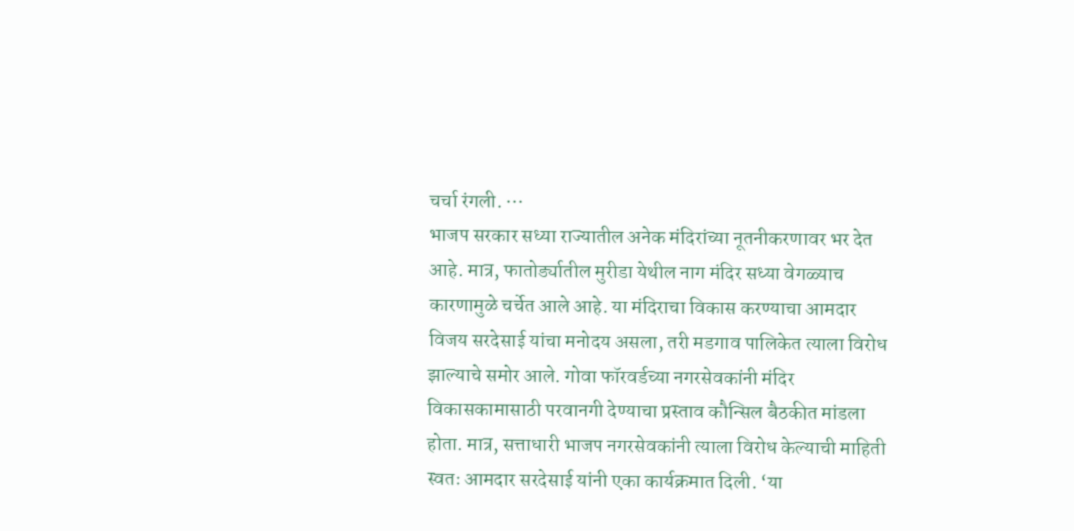चर्चा रंगली. ∙∙∙
भाजप सरकार सध्या राज्यातील अनेक मंदिरांच्या नूतनीकरणावर भर देत आहे. मात्र, फातोर्ड्यातील मुरीडा येथील नाग मंदिर सध्या वेगळ्याच कारणामुळे चर्चेत आले आहे. या मंदिराचा विकास करण्याचा आमदार विजय सरदेसाई यांचा मनोदय असला, तरी मडगाव पालिकेत त्याला विरोध झाल्याचे समोर आले. गोवा फॉरवर्डच्या नगरसेवकांनी मंदिर विकासकामासाठी परवानगी देण्याचा प्रस्ताव कौन्सिल बैठकीत मांडला होता. मात्र, सत्ताधारी भाजप नगरसेवकांनी त्याला विरोध केल्याची माहिती स्वतः आमदार सरदेसाई यांनी एका कार्यक्रमात दिली. ‘या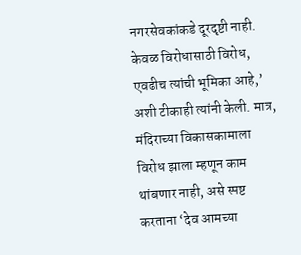नगरसेवकांकडे दूरदृष्टी नाही. केवळ विरोधासाठी विरोध, एवढीच त्यांची भूमिका आहे,’ अशी टीकाही त्यांनी केली. मात्र, मंदिराच्या विकासकामाला विरोध झाला म्हणून काम थांबणार नाही, असे स्पष्ट करताना ‘देव आमच्या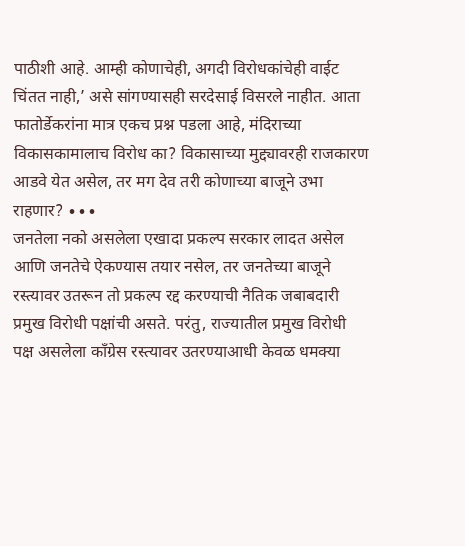पाठीशी आहे. आम्ही कोणाचेही, अगदी विरोधकांचेही वाईट चिंतत नाही,’ असे सांगण्यासही सरदेसाई विसरले नाहीत. आता फातोर्डेकरांना मात्र एकच प्रश्न पडला आहे, मंदिराच्या विकासकामालाच विरोध का? विकासाच्या मुद्द्यावरही राजकारण आडवे येत असेल, तर मग देव तरी कोणाच्या बाजूने उभा राहणार? ∙∙∙
जनतेला नको असलेला एखादा प्रकल्प सरकार लादत असेल आणि जनतेचे ऐकण्यास तयार नसेल, तर जनतेच्या बाजूने रस्त्यावर उतरून तो प्रकल्प रद्द करण्याची नैतिक जबाबदारी प्रमुख विरोधी पक्षांची असते. परंतु, राज्यातील प्रमुख विरोधी पक्ष असलेला काँग्रेस रस्त्यावर उतरण्याआधी केवळ धमक्या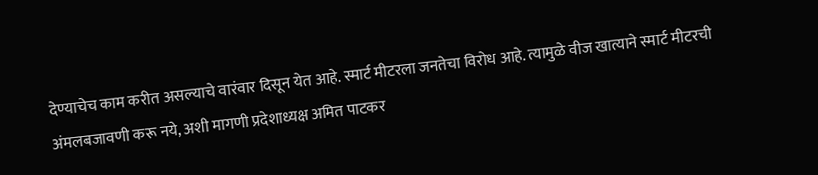देण्याचेच काम करीत असल्याचे वारंवार दिसून येत आहे. स्मार्ट मीटरला जनतेचा विरोध आहे. त्यामुळे वीज खात्याने स्मार्ट मीटरची अंमलबजावणी करू नये, अशी मागणी प्रदेशाध्यक्ष अमित पाटकर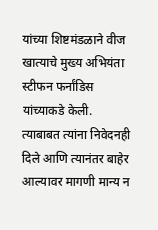यांच्या शिष्टमंडळाने वीज खात्याचे मुख्य अभियंता स्टीफन फर्नांडिस यांच्याकडे केली. त्याबाबत त्यांना निवेदनही दिले आणि त्यानंतर बाहेर आल्यावर मागणी मान्य न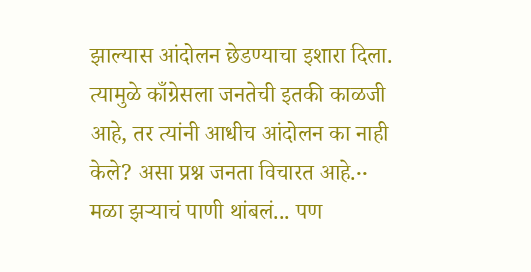झाल्यास आंदोलन छेडण्याचा इशारा दिला. त्यामुळे काँग्रेसला जनतेची इतकी काळजी आहे, तर त्यांनी आधीच आंदोलन का नाही केले? असा प्रश्न जनता विचारत आहे.∙∙
मळा झऱ्याचं पाणी थांबलं... पण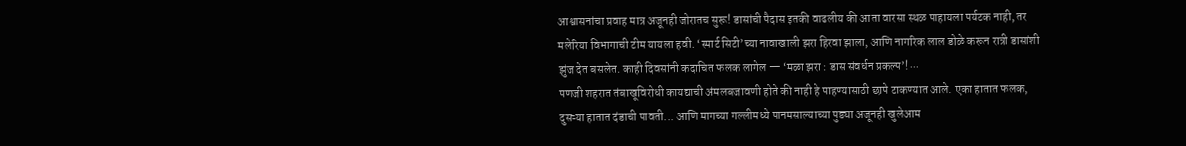आश्वासनांचा प्रवाह मात्र अजूनही जोरातच सुरू! डासांची पैदास इतकी वाढलीय की आता वारसा स्थळ पाहायला पर्यटक नाही, तर मलेरिया विभागाची टीम यायला हवी. ‘स्मार्ट सिटी’च्या नावाखाली झरा हिरवा झाला, आणि नागरिक लाल डोळे करून रात्री डासांशी झुंज देत बसलेत. काही दिवसांनी कदाचित फलक लागेल — ‘मळा झरा : डास संवर्धन प्रकल्प’! ∙∙∙
पणजी शहरात तंबाखूविरोधी कायद्याची अंमलबजावणी होते की नाही हे पाहण्यासाठी छापे टाकण्यात आले. एका हातात फलक, दुसऱ्या हातात दंडाची पावती... आणि मागच्या गल्लीमध्ये पानमसाल्याच्या पुड्या अजूनही खुलेआम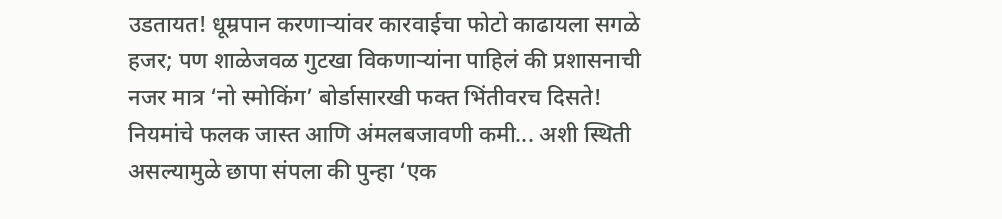उडतायत! धूम्रपान करणाऱ्यांवर कारवाईचा फोटो काढायला सगळे हजर; पण शाळेजवळ गुटखा विकणाऱ्यांना पाहिलं की प्रशासनाची नजर मात्र ‘नो स्मोकिंग’ बोर्डासारखी फक्त भिंतीवरच दिसते! नियमांचे फलक जास्त आणि अंमलबजावणी कमी... अशी स्थिती असल्यामुळे छापा संपला की पुन्हा ‘एक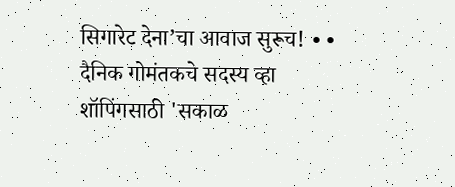सिगारेट देना’चा आवाज सुरूच! ∙∙
दैनिक गोमंतकचे सदस्य व्हा
शॉपिंगसाठी 'सकाळ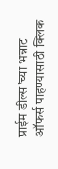प्राईम डील्स'च्या भन्नाट ऑफर्स पाहण्यासाठी क्लिक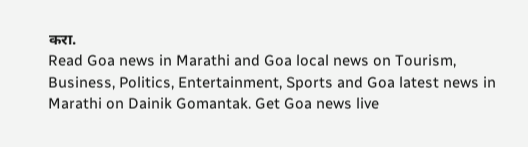करा.
Read Goa news in Marathi and Goa local news on Tourism, Business, Politics, Entertainment, Sports and Goa latest news in Marathi on Dainik Gomantak. Get Goa news live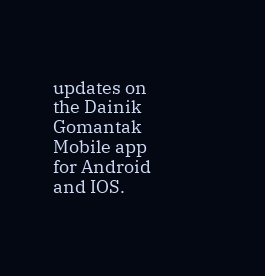updates on the Dainik Gomantak Mobile app for Android and IOS.